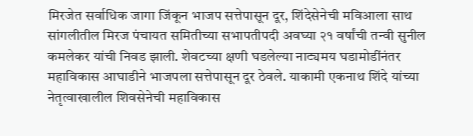मिरजेत सर्वाधिक जागा जिंकून भाजप सत्तेपासून दूर, शिंदेसेनेची मविआला साथ
सांगलीतील मिरज पंचायत समितीच्या सभापतीपदी अवघ्या २१ वर्षांची तन्वी सुनील कमलेकर यांची निवड झाली. शेवटच्या क्षणी घडलेल्या नाट्यमय घडामोडींनंतर महाविकास आघाडीने भाजपला सत्तेपासून दूर ठेवले. याकामी एकनाथ शिंदे यांच्या नेतृत्वाखालील शिवसेनेची महाविकास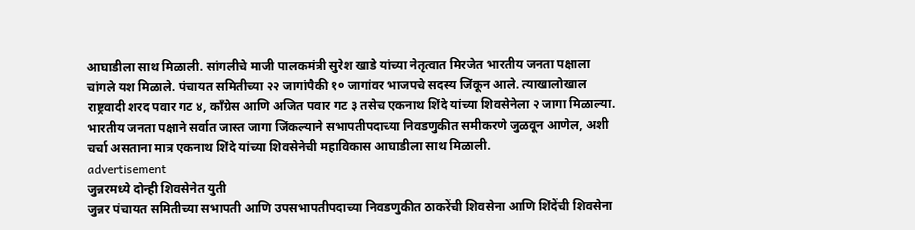आघाडीला साथ मिळाली. सांगलीचे माजी पालकमंत्री सुरेश खाडे यांच्या नेतृत्वात मिरजेत भारतीय जनता पक्षाला चांगले यश मिळाले. पंचायत समितीच्या २२ जागांपैकी १० जागांवर भाजपचे सदस्य जिंकून आले. त्याखालोखाल राष्ट्रवादी शरद पवार गट ४, काँग्रेस आणि अजित पवार गट ३ तसेच एकनाथ शिंदे यांच्या शिवसेनेला २ जागा मिळाल्या. भारतीय जनता पक्षाने सर्वात जास्त जागा जिंकल्याने सभापतीपदाच्या निवडणुकीत समीकरणे जुळवून आणेल, अशी चर्चा असताना मात्र एकनाथ शिंदे यांच्या शिवसेनेची महाविकास आघाडीला साथ मिळाली.
advertisement
जुन्नरमध्ये दोन्ही शिवसेनेत युती
जुन्नर पंचायत समितीच्या सभापती आणि उपसभापतीपदाच्या निवडणुकीत ठाकरेंची शिवसेना आणि शिंदेंची शिवसेना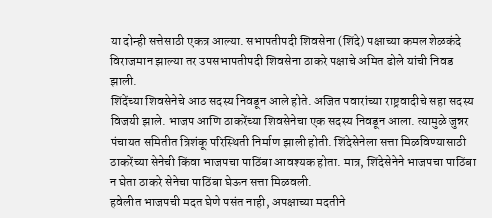या दोन्ही सत्तेसाठी एकत्र आल्या. सभापतीपदी शिवसेना (शिंदे) पक्षाच्या कमल शेळकंदे विराजमान झाल्या तर उपसभापतीपदी शिवसेना ठाकरे पक्षाचे अमित ढोले यांची निवड झाली.
शिंदेंच्या शिवसेनेचे आठ सदस्य निवडून आले होते. अजित पवारांच्या राष्ट्रवादीचे सहा सदस्य विजयी झाले. भाजप आणि ठाकरेंच्या शिवसेनेचा एक सदस्य निवडून आला. त्यामुळे जुन्नर पंचायत समितीत त्रिशंकू परिस्थिती निर्माण झाली होती. शिंदेसेनेला सत्ता मिळविण्यासाठी ठाकरेंच्या सेनेची किंवा भाजपचा पाठिंबा आवश्यक होता. मात्र, शिंदेसेनेने भाजपचा पाठिंबा न घेता ठाकरे सेनेचा पाठिंबा घेऊन सत्ता मिळवली.
हवेलीत भाजपची मदत घेणे पसंत नाही, अपक्षाच्या मदतीने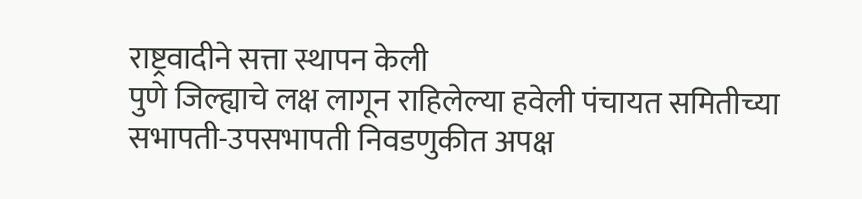राष्ट्रवादीने सत्ता स्थापन केली
पुणे जिल्ह्याचे लक्ष लागून राहिलेल्या हवेली पंचायत समितीच्या सभापती-उपसभापती निवडणुकीत अपक्ष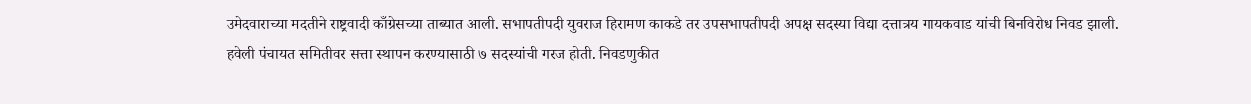उमेदवाराच्या मदतीने राष्ट्रवादी काँग्रेसच्या ताब्यात आली. सभापतीपदी युवराज हिरामण काकडे तर उपसभापतीपदी अपक्ष सदस्या विद्या दत्तात्रय गायकवाड यांची बिनविरोध निवड झाली.
हवेली पंचायत समितीवर सत्ता स्थापन करण्यासाठी ७ सदस्यांची गरज होती. निवडणुकीत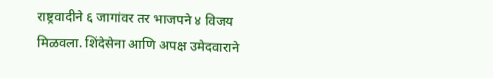राष्ट्रवादीने ६ जागांवर तर भाजपने ४ विजय मिळवला. शिंदेसेना आणि अपक्ष उमेदवाराने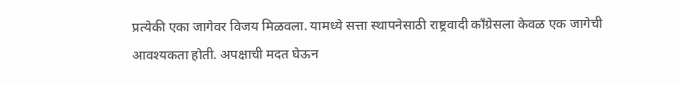प्रत्येकी एका जागेवर विजय मिळवला. यामध्ये सत्ता स्थापनेसाठी राष्ट्रवादी काँग्रेसला केवळ एक जागेची आवश्यकता होती. अपक्षाची मदत घेऊन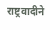राष्ट्रवादीने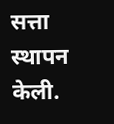सत्ता स्थापन केली.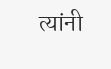त्यांनी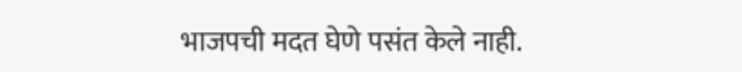भाजपची मदत घेणे पसंत केले नाही.